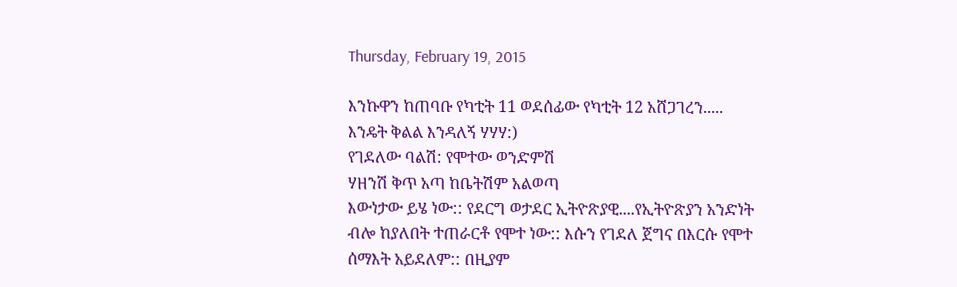Thursday, February 19, 2015

እንኩዋን ከጠባቡ የካቲት 11 ወደሰፊው የካቲት 12 አሸጋገረን..... እንዴት ቅልል እንዳለኝ ሃሃሃ:)
የገደለው ባልሽ: የሞተው ወንድምሽ
ሃዘንሽ ቅጥ አጣ ከቤትሽም አልወጣ
እውነታው ይሄ ነው:: የደርግ ወታደር ኢትዮጽያዊ....የኢትዮጽያን አንድነት ብሎ ከያለበት ተጠራርቶ የሞተ ነው:: እሱን የገደለ ጀግና በእርሱ የሞተ ሰማእት አይደለም:: በዚያም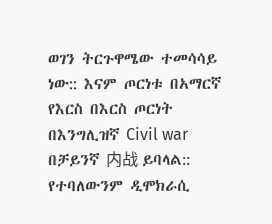ወገን ትርጉዋሜው ተመሳሳይ ነው:: እናም ጦርነቱ በአማርኛ የእርስ በእርስ ጦርነት በእንግሊዝኛ Civil war በቻይንኛ 内战 ይባላል:: የተባለውንም ዲሞክራሲ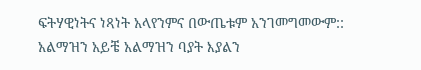ፍትሃዊነትና ነጻነት አላየንምና በውጤቱም አንገመግመውም:: አልማዝን አይቼ አልማዝን ባያት እያልን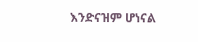እንድናዝም ሆነናል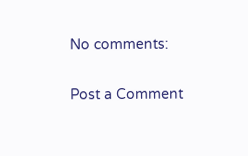No comments:

Post a Comment